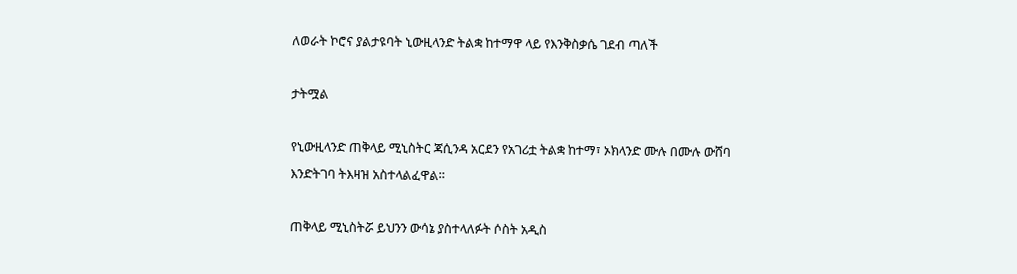ለወራት ኮሮና ያልታዩባት ኒውዚላንድ ትልቋ ከተማዋ ላይ የእንቅስቃሴ ገደብ ጣለች

ታትሟል

የኒውዚላንድ ጠቅላይ ሚኒስትር ጃሲንዳ አርደን የአገሪቷ ትልቋ ከተማ፣ ኦክላንድ ሙሉ በሙሉ ውሸባ እንድትገባ ትእዛዝ አስተላልፈዋል።

ጠቅላይ ሚኒስትሯ ይህንን ውሳኔ ያስተላለፉት ሶስት አዲስ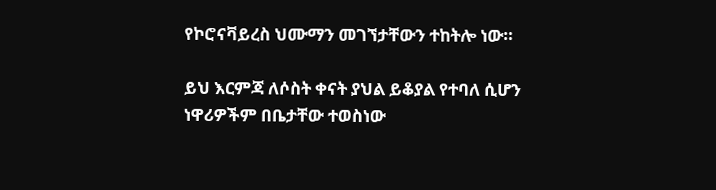የኮሮናቫይረስ ህሙማን መገኘታቸውን ተከትሎ ነው።

ይህ እርምጃ ለሶስት ቀናት ያህል ይቆያል የተባለ ሲሆን ነዋሪዎችም በቤታቸው ተወስነው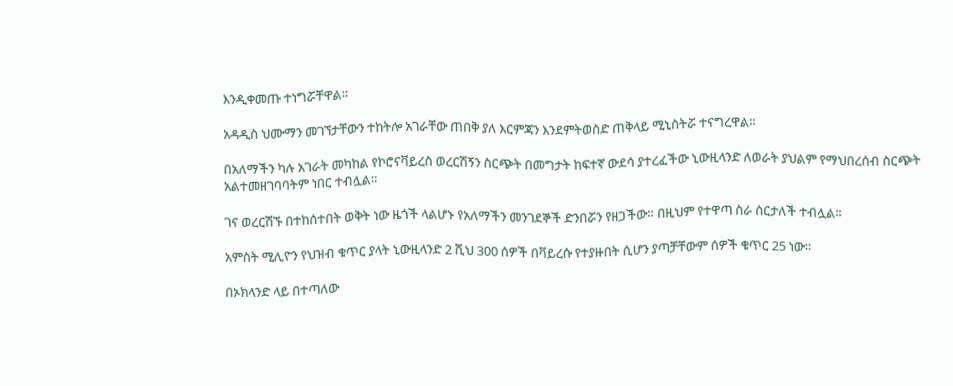እንዲቀመጡ ተነግሯቸዋል።

አዳዲስ ህሙማን መገኘታቸውን ተከትሎ አገራቸው ጠበቅ ያለ እርምጃን እንደምትወስድ ጠቅላይ ሚኒስትሯ ተናግረዋል።

በአለማችን ካሉ አገራት መካከል የኮሮናቫይረስ ወረርሽኝን ስርጭት በመግታት ከፍተኛ ውደሳ ያተረፈችው ኒውዚላንድ ለወራት ያህልም የማህበረሰብ ስርጭት አልተመዘገባባትም ነበር ተብሏል።

ገና ወረርሽኙ በተከሰተበት ወቅት ነው ዜጎች ላልሆኑ የአለማችን መንገደኞች ድንበሯን የዘጋችው። በዚህም የተዋጣ ስራ ሰርታለች ተብሏል።

አምስት ሚሊዮን የህዝብ ቁጥር ያላት ኒውዚላንድ 2 ሺህ 300 ሰዎች በቫይረሱ የተያዙበት ሲሆን ያጣቻቸውም ሰዎች ቁጥር 25 ነው።

በኦክላንድ ላይ በተጣለው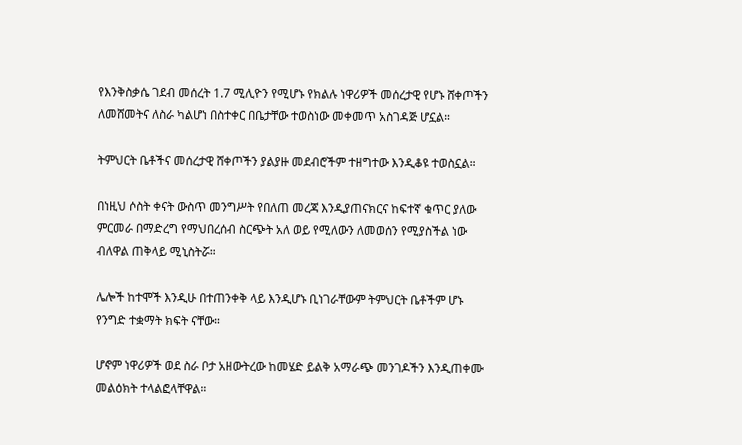የእንቅስቃሴ ገደብ መሰረት 1.7 ሚሊዮን የሚሆኑ የክልሉ ነዋሪዎች መሰረታዊ የሆኑ ሸቀጦችን ለመሸመትና ለስራ ካልሆነ በስተቀር በቤታቸው ተወስነው መቀመጥ አስገዳጅ ሆኗል።

ትምህርት ቤቶችና መሰረታዊ ሸቀጦችን ያልያዙ መደብሮችም ተዘግተው እንዲቆዩ ተወስኗል።

በነዚህ ሶስት ቀናት ውስጥ መንግሥት የበለጠ መረጃ እንዲያጠናክርና ከፍተኛ ቁጥር ያለው ምርመራ በማድረግ የማህበረሰብ ስርጭት አለ ወይ የሚለውን ለመወሰን የሚያስችል ነው ብለዋል ጠቅላይ ሚኒስትሯ።

ሌሎች ከተሞች እንዲሁ በተጠንቀቅ ላይ እንዲሆኑ ቢነገራቸውም ትምህርት ቤቶችም ሆኑ የንግድ ተቋማት ክፍት ናቸው።

ሆኖም ነዋሪዎች ወደ ስራ ቦታ አዘውትረው ከመሄድ ይልቅ አማራጭ መንገዶችን እንዲጠቀሙ መልዕክት ተላልፎላቸዋል።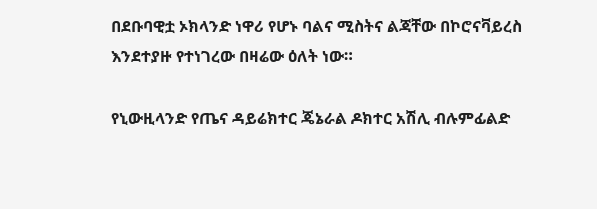በደቡባዊቷ ኦክላንድ ነዋሪ የሆኑ ባልና ሚስትና ልጃቸው በኮሮናቫይረስ እንደተያዙ የተነገረው በዛሬው ዕለት ነው።

የኒውዚላንድ የጤና ዳይሬክተር ጄኔራል ዶክተር አሽሊ ብሉምፊልድ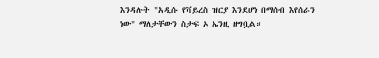እንዳሉት "አዲሱ የቫይረስ ዝርያ እንደሆነ በማሰብ እየሰራን ነው" ማለታቸውን ስታፍ ኦ ኤንዚ ዘግቧል።